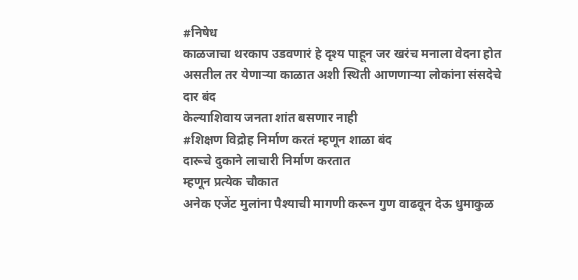#निषेध
काळजाचा थरकाप उडवणारं हे दृश्य पाहून जर खरंच मनाला वेदना होत असतील तर येणाऱ्या काळात अशी स्थिती आणणाऱ्या लोकांना संसदेचे दार बंद
केल्याशिवाय जनता शांत बसणार नाही
#शिक्षण विद्रोह निर्माण करतं म्हणून शाळा बंद
दारूचे दुकाने लाचारी निर्माण करतात
म्हणून प्रत्येक चौकात
अनेक एजेंट मुलांना पैश्याची मागणी करून गुण वाढवून देऊ धुमाकुळ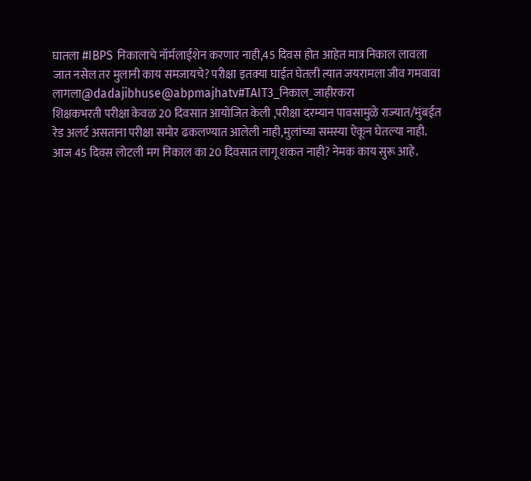घातला #IBPS निकालाचे नॉर्मलाईशेन करणार नाही,45 दिवस होत आहेत मात्र निकाल लावला जात नसेल तर मुलानी काय समजायचे? परीक्षा इतक्या घाईत घेतली त्यात जयरामला जीव गमवावा लागला@dadajibhuse@abpmajhatv#TAIT3_निकाल_जाहीरकरा
शिक्षकभरती परीक्षा केवळ 20 दिवसात आयोजित केली ,परीक्षा दरम्यान पावसामुळे राज्यात/मुंबईत रेड अलर्ट असताना परीक्षा समोर ढकलण्यात आलेली नाही,मुलांच्या समस्या ऐकून घेतल्या नाही. आज 45 दिवस लोटली मग निकाल का 20 दिवसात लागू शकत नाही? नेमक काय सुरू आहे.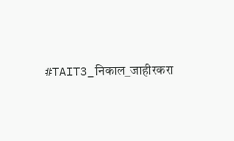#TAIT3_निकाल_जाहीरकरा